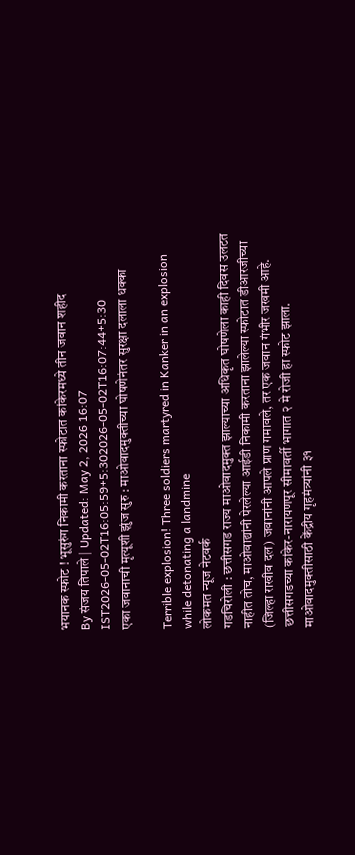भयानक स्फोट ! भूसुरुंग निकामी करताना स्फोटात कांकेरमध्ये तीन जवान शहीद
By संजय तिपाले | Updated: May 2, 2026 16:07 IST2026-05-02T16:05:59+5:302026-05-02T16:07:44+5:30
एका जवानाची मृत्यूशी झुंज सुरु : माओवादमुक्तीच्या घोषणेनंतर सुरक्षा दलाला धक्का

Terrible explosion! Three soldiers martyred in Kanker in an explosion while detonating a landmine
लोकमत न्यूज नेटवर्क
गडचिरोली : छत्तीसगड राज्य माओवादमुक्त झाल्याच्या अधिकृत घोषणेला काही दिवस उलटत नाहीत तोच, माओवाद्यांनी पेरलेल्या आईडी निकामी करताना झालेल्या स्फोटात डीआरजीच्या (जिल्हा राखीव दल) जवानांनी आपले प्राण गमावले, तर एक जवान गंभीर जखमी आहे. छत्तीसगडच्या कांकेर-नारायणपूर सीमावर्ती भागात २ मे रोजी हा स्फोट झाला.
माओवादमुक्तीसाठी केंद्रीय गृहमंत्र्यांनी ३१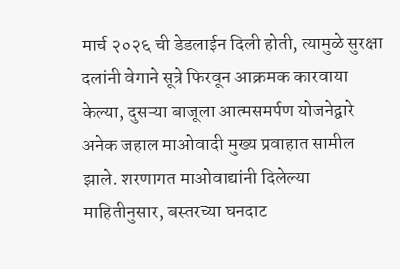मार्च २०२६ ची डेडलाईन दिली होती, त्यामुळे सुरक्षा दलांनी वेगाने सूत्रे फिरवून आक्रमक कारवाया केल्या, दुसऱ्या बाजूला आत्मसमर्पण योजनेद्वारे अनेक जहाल माओवादी मुख्य प्रवाहात सामील झाले. शरणागत माओवाद्यांनी दिलेल्या माहितीनुसार, बस्तरच्या घनदाट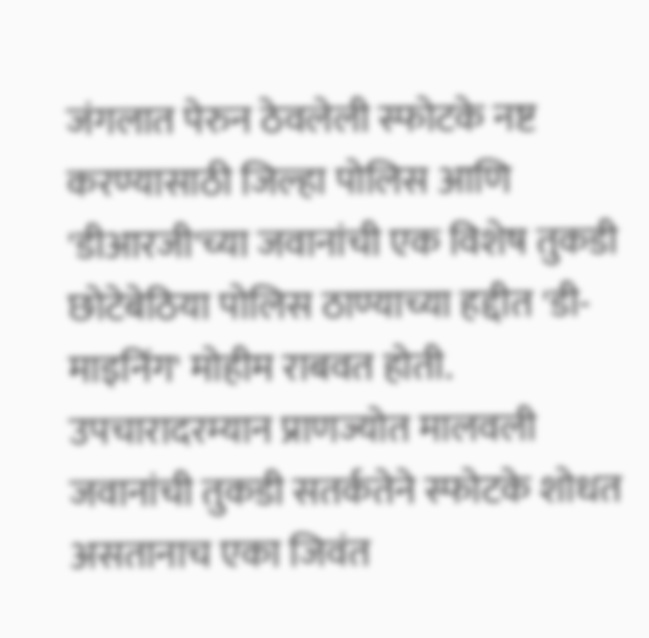जंगलात पेरुन ठेवलेली स्फोटके नष्ट करण्यासाठी जिल्हा पोलिस आणि 'डीआरजी'च्या जवानांची एक विशेष तुकडी छोटेबेठिया पोलिस ठाण्याच्या हद्दीत 'डी-माइनिंग' मोहीम राबवत होती.
उपचारादरम्यान प्राणज्योत मालवली
जवानांची तुकडी सतर्कतेने स्फोटके शोधत असतानाच एका जिवंत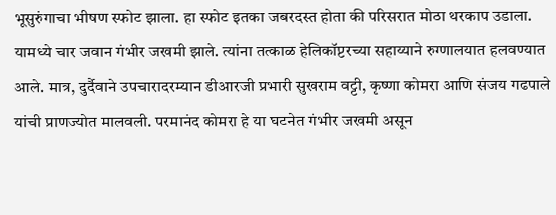भूसुरुंगाचा भीषण स्फोट झाला. हा स्फोट इतका जबरदस्त होता की परिसरात मोठा थरकाप उडाला. यामध्ये चार जवान गंभीर जखमी झाले. त्यांना तत्काळ हेलिकॉप्टरच्या सहाय्याने रुग्णालयात हलवण्यात आले. मात्र, दुर्दैवाने उपचारादरम्यान डीआरजी प्रभारी सुखराम वट्टी, कृष्णा कोमरा आणि संजय गढपाले यांची प्राणज्योत मालवली. परमानंद कोमरा हे या घटनेत गंभीर जखमी असून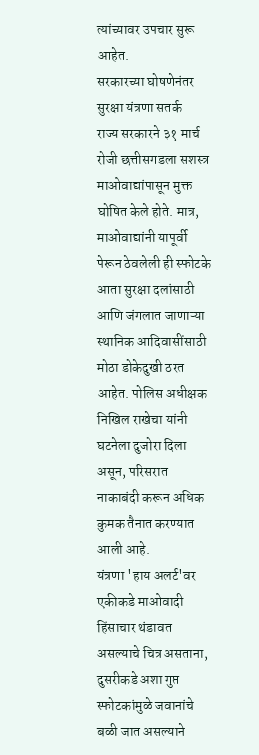त्यांच्यावर उपचार सुरू आहेत.
सरकारच्या घोषणेनंतर सुरक्षा यंत्रणा सतर्क
राज्य सरकारने ३१ मार्च रोजी छत्तीसगडला सशस्त्र माओवाद्यांपासून मुक्त घोषित केले होते. मात्र, माओवाद्यांनी यापूर्वी पेरून ठेवलेली ही स्फोटके आता सुरक्षा दलांसाठी आणि जंगलात जाणाऱ्या स्थानिक आदिवासींसाठी मोठा डोकेदुखी ठरत आहेत. पोलिस अधीक्षक निखिल राखेचा यांनी घटनेला दुजोरा दिला असून, परिसरात नाकाबंदी करून अधिक कुमक तैनात करण्यात आली आहे.
यंत्रणा 'हाय अलर्ट'वर
एकीकडे माओवादी हिंसाचार थंडावत असल्याचे चित्र असताना, दुसरीकडे अशा गुप्त स्फोटकांमुळे जवानांचे बळी जात असल्याने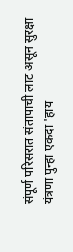संपूर्ण परिसरात संतापाची लाट असून सुरक्षा यंत्रणा पुन्हा एकदा 'हाय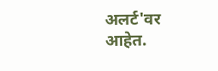अलर्ट'वर आहेत.